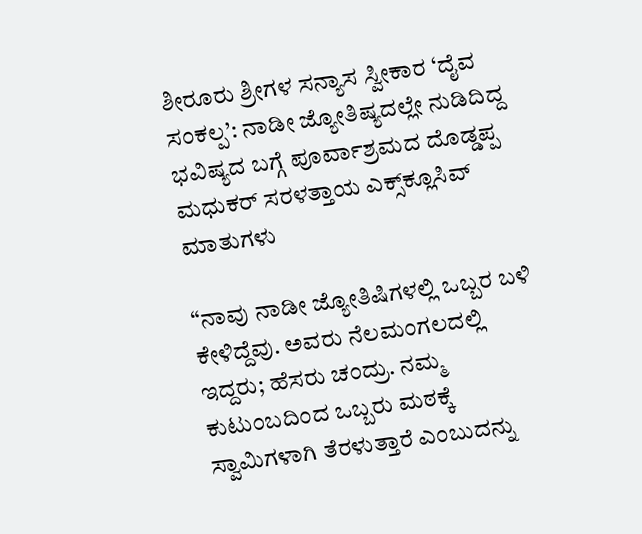ಶೀರೂರು ಶ್ರೀಗಳ ಸನ್ಯಾಸ ಸ್ವೀಕಾರ ‘ದೈವ ಸಂಕಲ್ಪ’: ನಾಡೀ ಜ್ಯೋತಿಷ್ಯದಲ್ಲೇ ನುಡಿದಿದ್ದ ಭವಿಷ್ಯದ ಬಗ್ಗೆ ಪೂರ್ವಾಶ್ರಮದ ದೊಡ್ಡಪ್ಪ ಮಧುಕರ್ ಸರಳತ್ತಾಯ ಎಕ್ಸ್‌ಕ್ಲೂಸಿವ್ ಮಾತುಗಳು

“ನಾವು ನಾಡೀ ಜ್ಯೋತಿಷಿಗಳಲ್ಲಿ ಒಬ್ಬರ ಬಳಿ ಕೇಳಿದ್ದೆವು. ಅವರು ನೆಲಮಂಗಲದಲ್ಲಿ ಇದ್ದರು; ಹೆಸರು ಚಂದ್ರು. ನಮ್ಮ ಕುಟುಂಬದಿಂದ ಒಬ್ಬರು ಮಠಕ್ಕೆ ಸ್ವಾಮಿಗಳಾಗಿ ತೆರಳುತ್ತಾರೆ ಎಂಬುದನ್ನು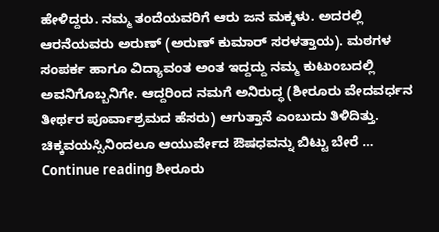ಹೇಳಿದ್ದರು. ನಮ್ಮ ತಂದೆಯವರಿಗೆ ಆರು ಜನ ಮಕ್ಕಳು. ಅದರಲ್ಲಿ ಆರನೆಯವರು ಅರುಣ್ (ಅರುಣ್ ಕುಮಾರ್ ಸರಳತ್ತಾಯ). ಮಠಗಳ ಸಂಪರ್ಕ ಹಾಗೂ ವಿದ್ಯಾವಂತ ಅಂತ ಇದ್ದದ್ದು ನಮ್ಮ ಕುಟುಂಬದಲ್ಲಿ ಅವನಿಗೊಬ್ಬನಿಗೇ. ಆದ್ದರಿಂದ ನಮಗೆ ಅನಿರುದ್ಧ (ಶೀರೂರು ವೇದವರ್ಧನ ತೀರ್ಥರ ಪೂರ್ವಾಶ್ರಮದ ಹೆಸರು) ಆಗುತ್ತಾನೆ ಎಂಬುದು ತಿಳಿದಿತ್ತು. ಚಿಕ್ಕವಯಸ್ಸಿನಿಂದಲೂ ಆಯುರ್ವೇದ ಔಷಧವನ್ನು ಬಿಟ್ಟು ಬೇರೆ … Continue reading ಶೀರೂರು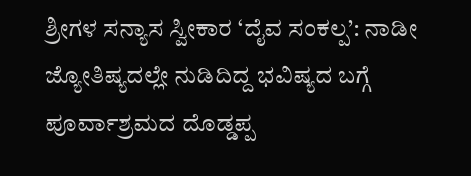ಶ್ರೀಗಳ ಸನ್ಯಾಸ ಸ್ವೀಕಾರ ‘ದೈವ ಸಂಕಲ್ಪ’: ನಾಡೀ ಜ್ಯೋತಿಷ್ಯದಲ್ಲೇ ನುಡಿದಿದ್ದ ಭವಿಷ್ಯದ ಬಗ್ಗೆ ಪೂರ್ವಾಶ್ರಮದ ದೊಡ್ಡಪ್ಪ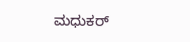ಮಧುಕರ್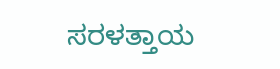ಸರಳತ್ತಾಯ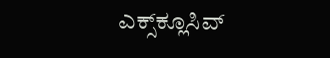ಎಕ್ಸ್‌ಕ್ಲೂಸಿವ್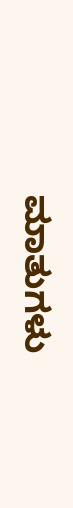ಮಾತುಗಳು